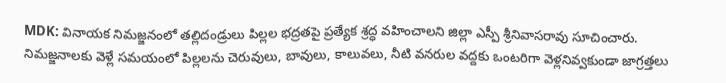MDK: వినాయక నిమజ్జనంలో తల్లిదండ్రులు పిల్లల భద్రతపై ప్రత్యేక శ్రద్ధ వహించాలని జిల్లా ఎస్పీ శ్రీనివాసరావు సూచించారు. నిమజ్జనాలకు వెళ్లే సమయంలో పిల్లలను చెరువులు, బావులు, కాలువలు, నీటి వనరుల వద్దకు ఒంటరిగా వెళ్లనివ్వకుండా జాగ్రత్తలు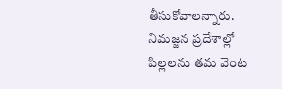తీసుకోవాలన్నారు. నిమజ్జన ప్రదేశాల్లో పిల్లలను తమ వెంట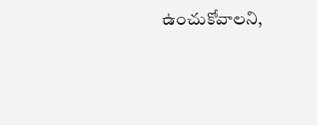ఉంచుకోవాలని,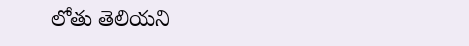లోతు తెలియని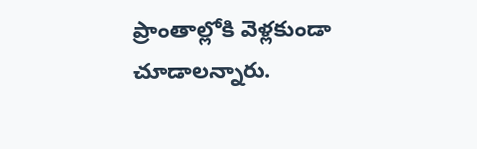ప్రాంతాల్లోకి వెళ్లకుండా చూడాలన్నారు.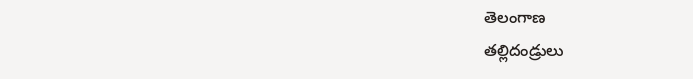తెలంగాణ
తల్లిదండ్రులు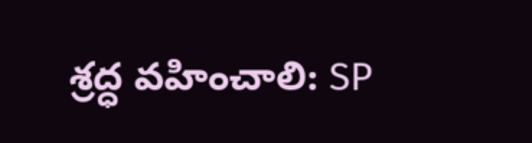శ్రద్ధ వహించాలి: SP